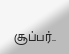சூப்பர்..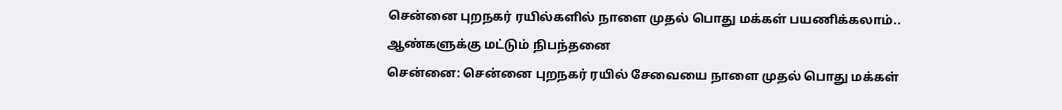சென்னை புறநகர் ரயில்களில் நாளை முதல் பொது மக்கள் பயணிக்கலாம்.. ஆண்களுக்கு மட்டும் நிபந்தனை
சென்னை: சென்னை புறநகர் ரயில் சேவையை நாளை முதல் பொது மக்கள்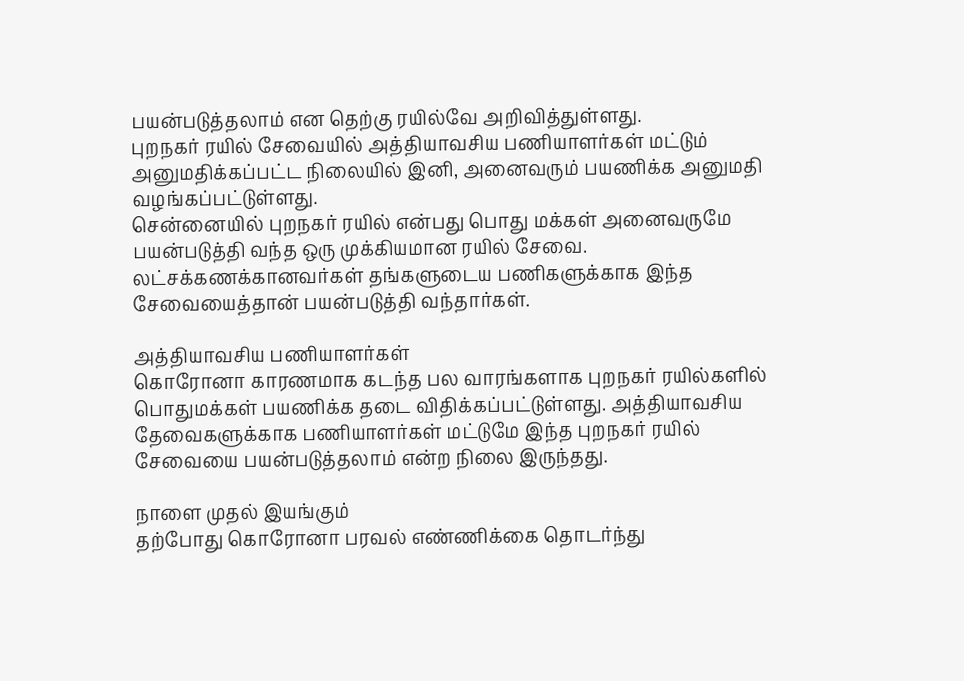பயன்படுத்தலாம் என தெற்கு ரயில்வே அறிவித்துள்ளது.
புறநகர் ரயில் சேவையில் அத்தியாவசிய பணியாளர்கள் மட்டும் அனுமதிக்கப்பட்ட நிலையில் இனி, அனைவரும் பயணிக்க அனுமதி வழங்கப்பட்டுள்ளது.
சென்னையில் புறநகர் ரயில் என்பது பொது மக்கள் அனைவருமே பயன்படுத்தி வந்த ஒரு முக்கியமான ரயில் சேவை. லட்சக்கணக்கானவர்கள் தங்களுடைய பணிகளுக்காக இந்த சேவையைத்தான் பயன்படுத்தி வந்தார்கள்.

அத்தியாவசிய பணியாளர்கள்
கொரோனா காரணமாக கடந்த பல வாரங்களாக புறநகர் ரயில்களில் பொதுமக்கள் பயணிக்க தடை விதிக்கப்பட்டுள்ளது. அத்தியாவசிய தேவைகளுக்காக பணியாளர்கள் மட்டுமே இந்த புறநகர் ரயில் சேவையை பயன்படுத்தலாம் என்ற நிலை இருந்தது.

நாளை முதல் இயங்கும்
தற்போது கொரோனா பரவல் எண்ணிக்கை தொடர்ந்து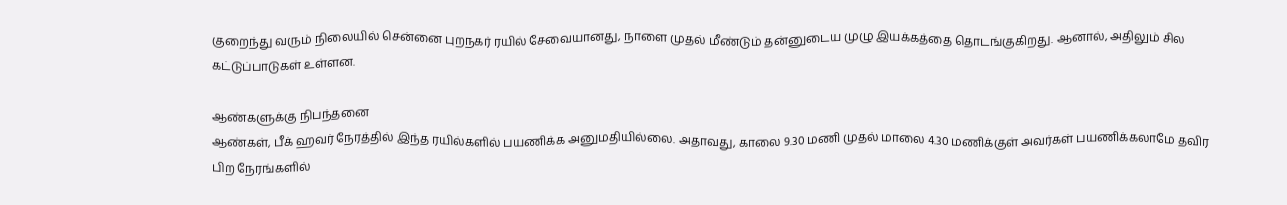குறைந்து வரும் நிலையில் சென்னை புறநகர் ரயில் சேவையானது, நாளை முதல் மீண்டும் தன்னுடைய முழு இயக்கத்தை தொடங்குகிறது. ஆனால், அதிலும் சில கட்டுப்பாடுகள் உள்ளன.

ஆண்களுக்கு நிபந்தனை
ஆண்கள், பீக் ஹவர் நேரத்தில் இந்த ரயில்களில் பயணிக்க அனுமதியில்லை. அதாவது, காலை 9.30 மணி முதல் மாலை 4.30 மணிக்குள் அவர்கள் பயணிக்கலாமே தவிர பிற நேரங்களில்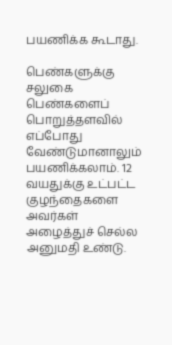பயணிக்க கூடாது.

பெண்களுக்கு சலுகை
பெண்களைப் பொறுத்தளவில் எப்போது வேண்டுமானாலும் பயணிக்கலாம். 12 வயதுக்கு உட்பட்ட குழந்தைகளை அவர்கள் அழைத்துச் செல்ல அனுமதி உண்டு.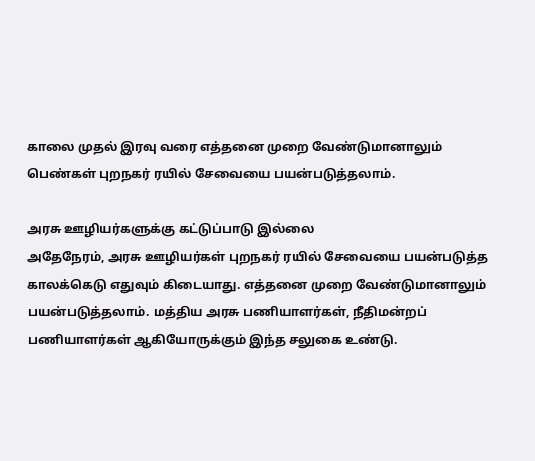காலை முதல் இரவு வரை எத்தனை முறை வேண்டுமானாலும் பெண்கள் புறநகர் ரயில் சேவையை பயன்படுத்தலாம்.

அரசு ஊழியர்களுக்கு கட்டுப்பாடு இல்லை
அதேநேரம், அரசு ஊழியர்கள் புறநகர் ரயில் சேவையை பயன்படுத்த காலக்கெடு எதுவும் கிடையாது. எத்தனை முறை வேண்டுமானாலும் பயன்படுத்தலாம். மத்திய அரசு பணியாளர்கள், நீதிமன்றப் பணியாளர்கள் ஆகியோருக்கும் இந்த சலுகை உண்டு.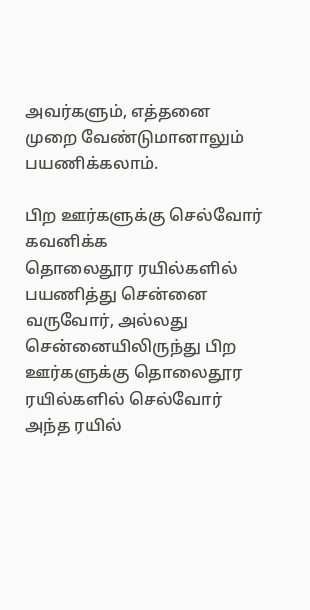அவர்களும், எத்தனை முறை வேண்டுமானாலும் பயணிக்கலாம்.

பிற ஊர்களுக்கு செல்வோர் கவனிக்க
தொலைதூர ரயில்களில் பயணித்து சென்னை வருவோர், அல்லது சென்னையிலிருந்து பிற ஊர்களுக்கு தொலைதூர ரயில்களில் செல்வோர் அந்த ரயில்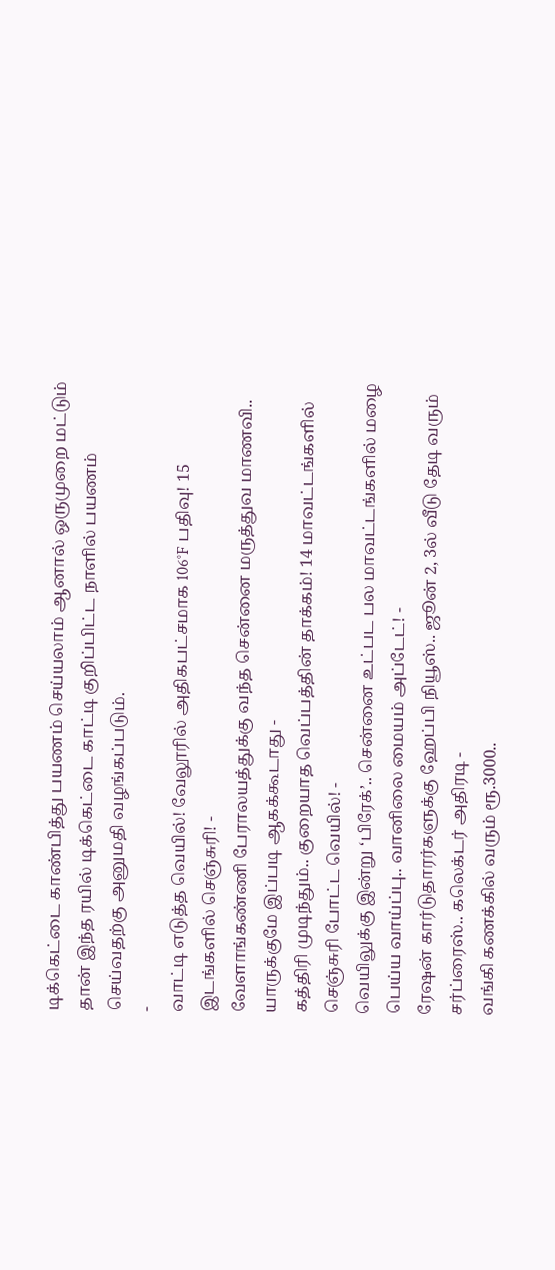டிக்கெட்டை காண்பித்து பயணம் செய்யலாம் ஆனால் ஒருமுறை மட்டும் தான் இந்த ரயில் டிக்கெட்டை காட்டி குறிப்பிட்ட நாளில் பயணம் செய்வதற்கு அனுமதி வழங்கப்படும்.
-
வாட்டி எடுத்த வெயில்! வேலூரில் அதிகபட்சமாக 106°F பதிவு! 15 இடங்களில் செஞ்சுரி! -
வேளாங்கண்ணி பேராலயத்துக்கு வந்த சென்னை மருத்துவ மாணவி.. யாருக்குமே இப்படி ஆகக்கூடாது -
கத்திரி முடிந்தும்.. குறையாத வெப்பத்தின் தாக்கம்! 14 மாவட்டங்களில் செஞ்சுரி போட்ட வெயில்! -
வெயிலுக்கு இன்று ‘பிரேக்’.. சென்னை உட்பட பல மாவட்டங்களில் மழை பெய்ய வாய்ப்பு.. வானிலை மையம் அப்டேட்! -
ரேஷன் கார்டுதாரர்களுக்கு ஹேப்பி நியூஸ்.. ஜூன் 2, 3ல் வீடு தேடி வரும் சர்ப்ரைஸ்.. கலெக்டர் அதிரடி -
வங்கி கணக்கில் வரும் ரூ.3000..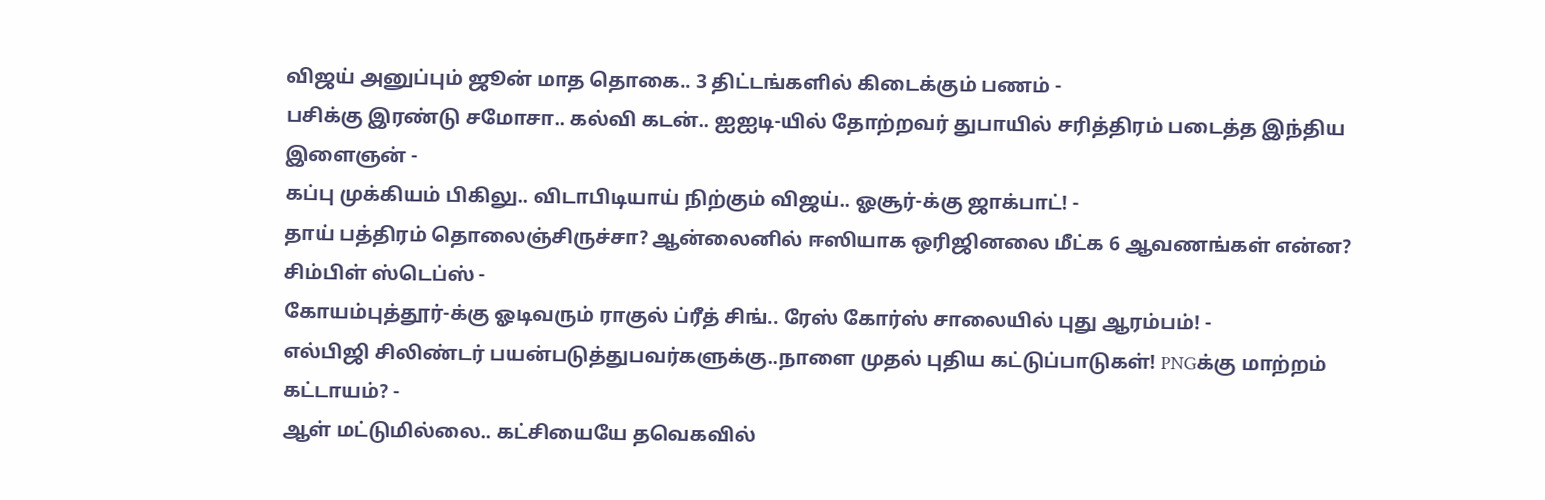விஜய் அனுப்பும் ஜூன் மாத தொகை.. 3 திட்டங்களில் கிடைக்கும் பணம் -
பசிக்கு இரண்டு சமோசா.. கல்வி கடன்.. ஐஐடி-யில் தோற்றவர் துபாயில் சரித்திரம் படைத்த இந்திய இளைஞன் -
கப்பு முக்கியம் பிகிலு.. விடாபிடியாய் நிற்கும் விஜய்.. ஓசூர்-க்கு ஜாக்பாட்! -
தாய் பத்திரம் தொலைஞ்சிருச்சா? ஆன்லைனில் ஈஸியாக ஒரிஜினலை மீட்க 6 ஆவணங்கள் என்ன? சிம்பிள் ஸ்டெப்ஸ் -
கோயம்புத்தூர்-க்கு ஓடிவரும் ராகுல் ப்ரீத் சிங்.. ரேஸ் கோர்ஸ் சாலையில் புது ஆரம்பம்! -
எல்பிஜி சிலிண்டர் பயன்படுத்துபவர்களுக்கு..நாளை முதல் புதிய கட்டுப்பாடுகள்! PNGக்கு மாற்றம் கட்டாயம்? -
ஆள் மட்டுமில்லை.. கட்சியையே தவெகவில்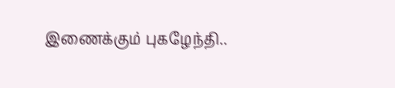இணைக்கும் புகழேந்தி..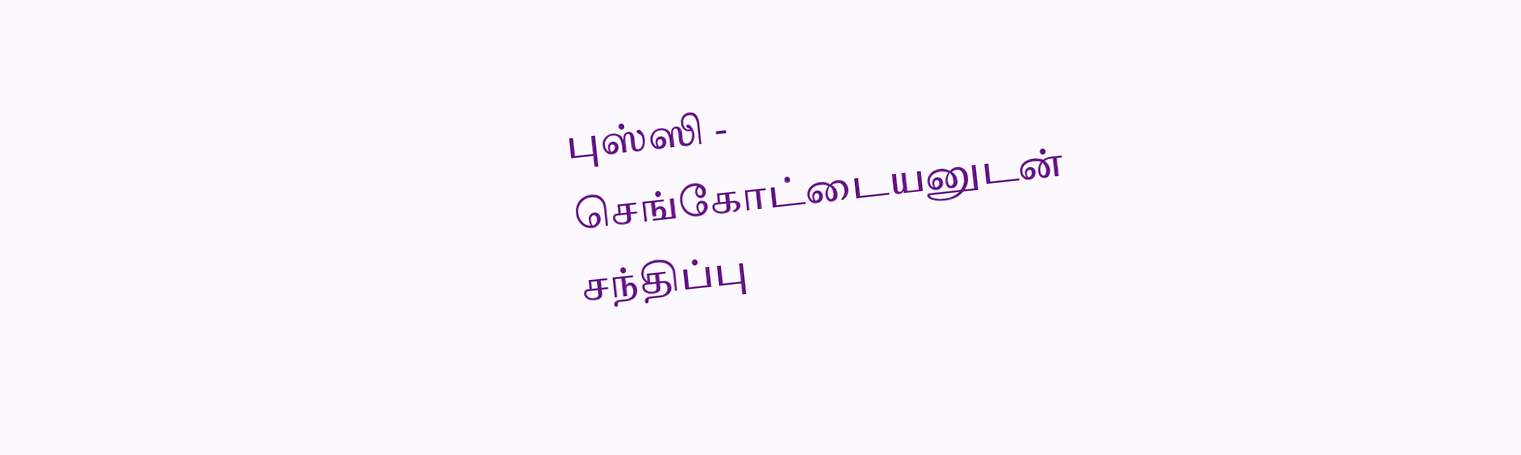புஸ்ஸி - செங்கோட்டையனுடன் சந்திப்பு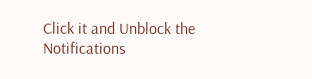Click it and Unblock the Notifications